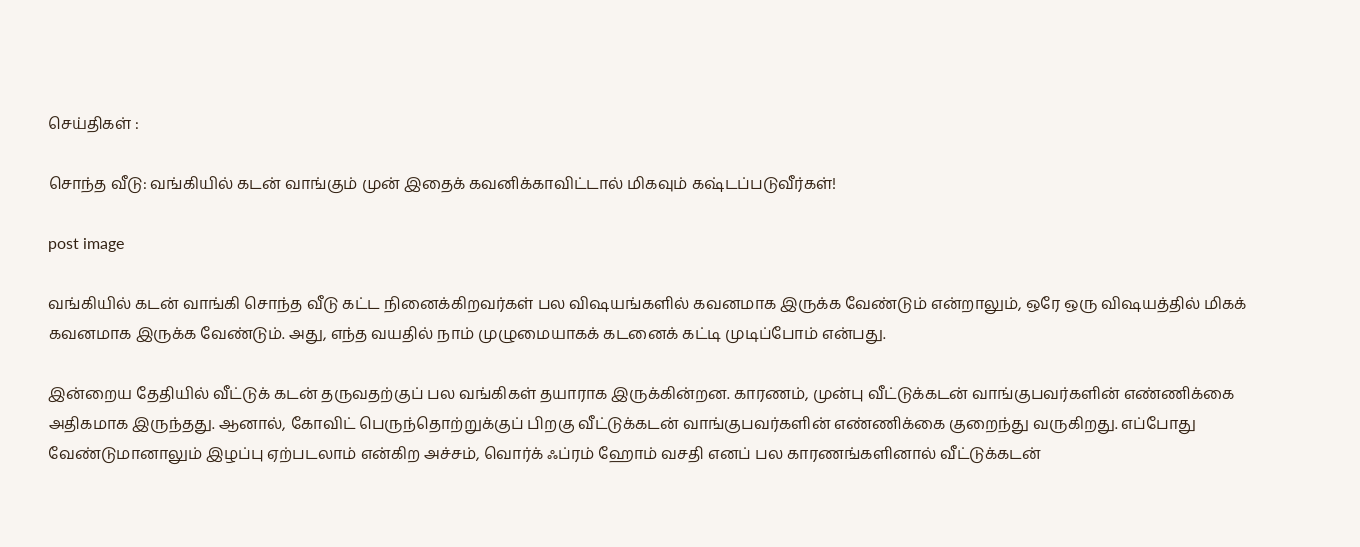செய்திகள் :

சொந்த வீடு: வங்கியில் கடன் வாங்கும் முன் இதைக் கவனிக்காவிட்டால் மிகவும் கஷ்டப்படுவீர்கள்!

post image

வங்கியில் கடன் வாங்கி சொந்த வீடு கட்ட நினைக்கிறவர்கள் பல விஷயங்களில் கவனமாக இருக்க வேண்டும் என்றாலும், ஒரே ஒரு விஷயத்தில் மிகக் கவனமாக இருக்க வேண்டும். அது, எந்த வயதில் நாம் முழுமையாகக் கடனைக் கட்டி முடிப்போம் என்பது.

இன்றைய தேதியில் வீட்டுக் கடன் தருவதற்குப் பல வங்கிகள் தயாராக இருக்கின்றன. காரணம், முன்பு வீட்டுக்கடன் வாங்குபவர்களின் எண்ணிக்கை அதிகமாக இருந்தது. ஆனால், கோவிட் பெருந்தொற்றுக்குப் பிறகு வீட்டுக்கடன் வாங்குபவர்களின் எண்ணிக்கை குறைந்து வருகிறது. எப்போது வேண்டுமானாலும் இழப்பு ஏற்படலாம் என்கிற அச்சம், வொர்க் ஃப்ரம் ஹோம் வசதி எனப் பல காரணங்களினால் வீட்டுக்கடன்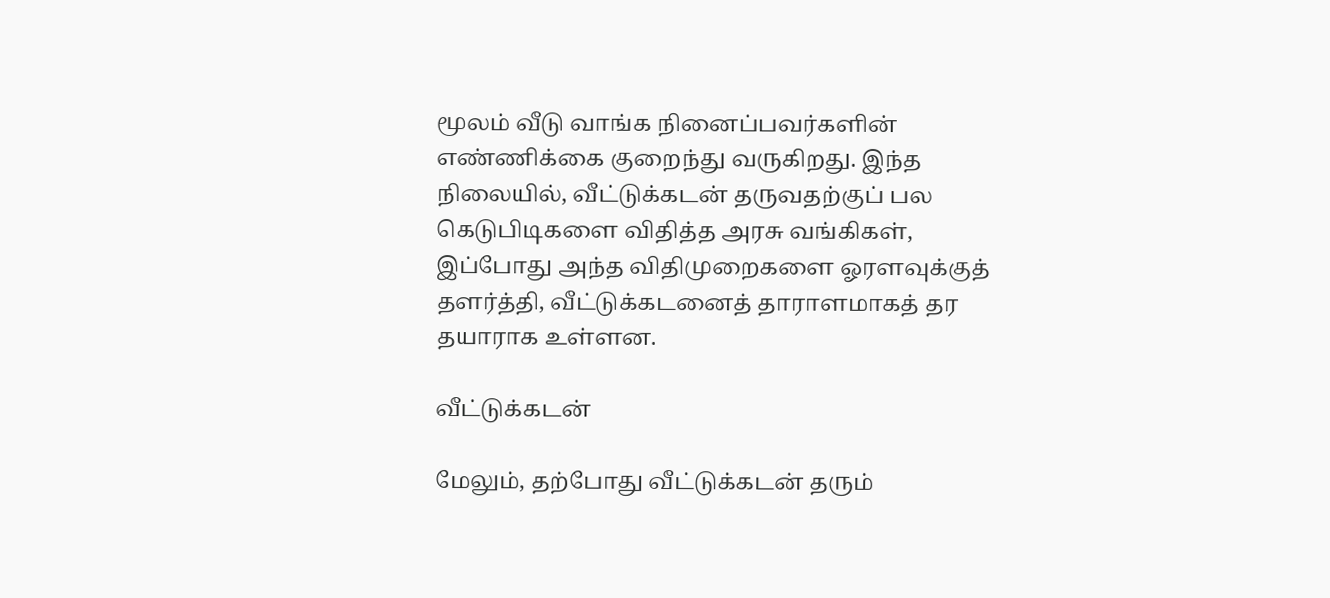மூலம் வீடு வாங்க நினைப்பவர்களின் எண்ணிக்கை குறைந்து வருகிறது. இந்த நிலையில், வீட்டுக்கடன் தருவதற்குப் பல கெடுபிடிகளை விதித்த அரசு வங்கிகள், இப்போது அந்த விதிமுறைகளை ஓரளவுக்குத் தளர்த்தி, வீட்டுக்கடனைத் தாராளமாகத் தர தயாராக உள்ளன.

வீட்டுக்கடன்

மேலும், தற்போது வீட்டுக்கடன் தரும்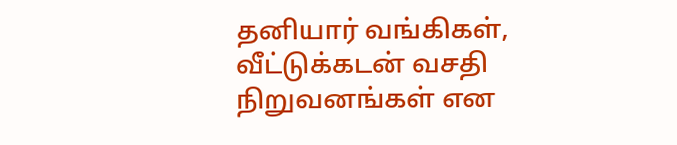தனியார் வங்கிகள், வீட்டுக்கடன் வசதி நிறுவனங்கள் என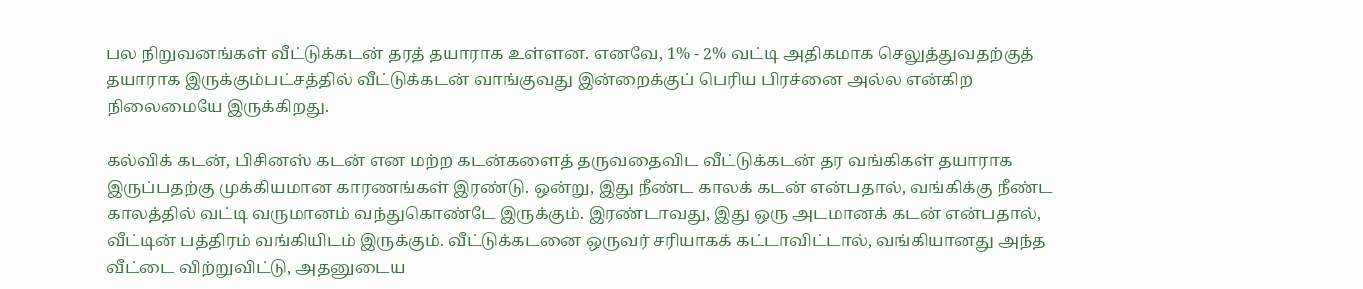பல நிறுவனங்கள் வீட்டுக்கடன் தரத் தயாராக உள்ளன. எனவே, 1% - 2% வட்டி அதிகமாக செலுத்துவதற்குத் தயாராக இருக்கும்பட்சத்தில் வீட்டுக்கடன் வாங்குவது இன்றைக்குப் பெரிய பிரச்னை அல்ல என்கிற நிலைமையே இருக்கிறது.

கல்விக் கடன், பிசினஸ் கடன் என மற்ற கடன்களைத் தருவதைவிட வீட்டுக்கடன் தர வங்கிகள் தயாராக இருப்பதற்கு முக்கியமான காரணங்கள் இரண்டு. ஒன்று, இது நீண்ட காலக் கடன் என்பதால், வங்கிக்கு நீண்ட காலத்தில் வட்டி வருமானம் வந்துகொண்டே இருக்கும். இரண்டாவது, இது ஒரு அடமானக் கடன் என்பதால், வீட்டின் பத்திரம் வங்கியிடம் இருக்கும். வீட்டுக்கடனை ஒருவர் சரியாகக் கட்டாவிட்டால், வங்கியானது அந்த வீட்டை விற்றுவிட்டு, அதனுடைய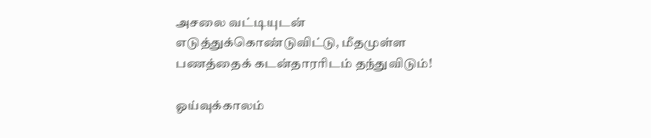அசலை வட்டியுடன் எடுத்துக்கொண்டுவிட்டு, மீதமுள்ள பணத்தைக் கடன்தாரரிடம் தந்துவிடும்!

ஓய்வுக்காலம்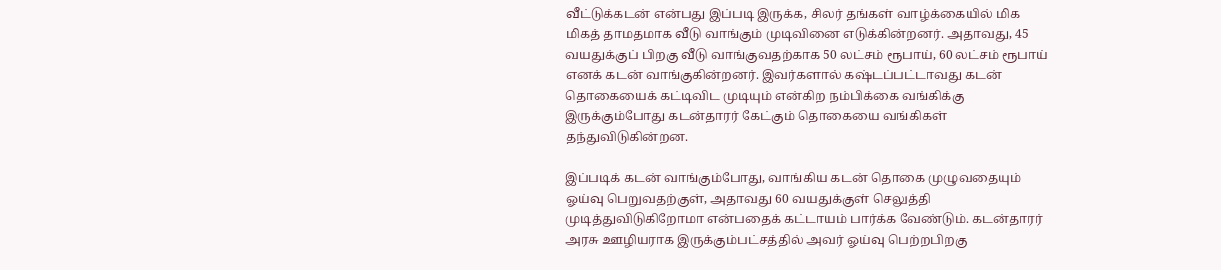வீட்டுக்கடன் என்பது இப்படி இருக்க, சிலர் தங்கள் வாழ்க்கையில் மிக மிகத் தாமதமாக வீடு வாங்கும் முடிவினை எடுக்கின்றனர். அதாவது, 45 வயதுக்குப் பிறகு வீடு வாங்குவதற்காக 50 லட்சம் ரூபாய், 60 லட்சம் ரூபாய் எனக் கடன் வாங்குகின்றனர். இவர்களால் கஷ்டப்பட்டாவது கடன் தொகையைக் கட்டிவிட முடியும் என்கிற நம்பிக்கை வங்கிக்கு இருக்கும்போது கடன்தாரர் கேட்கும் தொகையை வங்கிகள் தந்துவிடுகின்றன.

இப்படிக் கடன் வாங்கும்போது, வாங்கிய கடன் தொகை முழுவதையும் ஓய்வு பெறுவதற்குள், அதாவது 60 வயதுக்குள் செலுத்தி முடித்துவிடுகிறோமா என்பதைக் கட்டாயம் பார்க்க வேண்டும். கடன்தாரர் அரசு ஊழியராக இருக்கும்பட்சத்தில் அவர் ஓய்வு பெற்றபிறகு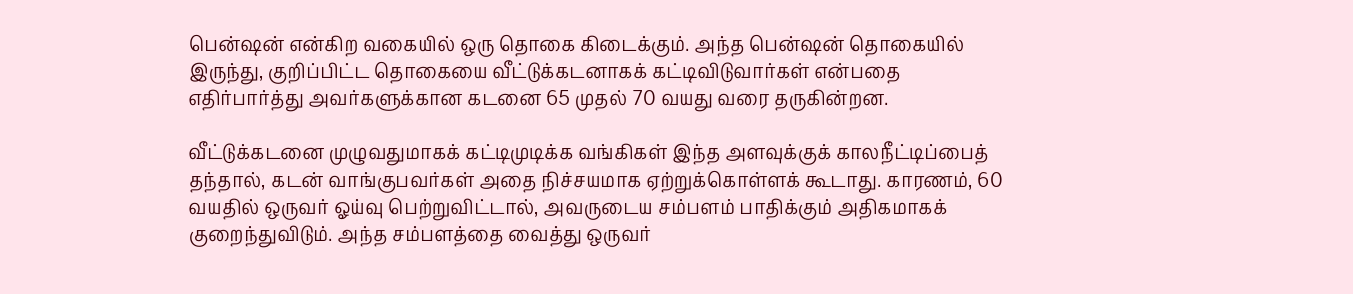பென்ஷன் என்கிற வகையில் ஒரு தொகை கிடைக்கும். அந்த பென்ஷன் தொகையில் இருந்து, குறிப்பிட்ட தொகையை வீட்டுக்கடனாகக் கட்டிவிடுவார்கள் என்பதை எதிர்பார்த்து அவர்களுக்கான கடனை 65 முதல் 70 வயது வரை தருகின்றன.

வீட்டுக்கடனை முழுவதுமாகக் கட்டிமுடிக்க வங்கிகள் இந்த அளவுக்குக் காலநீட்டிப்பைத் தந்தால், கடன் வாங்குபவர்கள் அதை நிச்சயமாக ஏற்றுக்கொள்ளக் கூடாது. காரணம், 60 வயதில் ஒருவர் ஓய்வு பெற்றுவிட்டால், அவருடைய சம்பளம் பாதிக்கும் அதிகமாகக் குறைந்துவிடும். அந்த சம்பளத்தை வைத்து ஒருவர்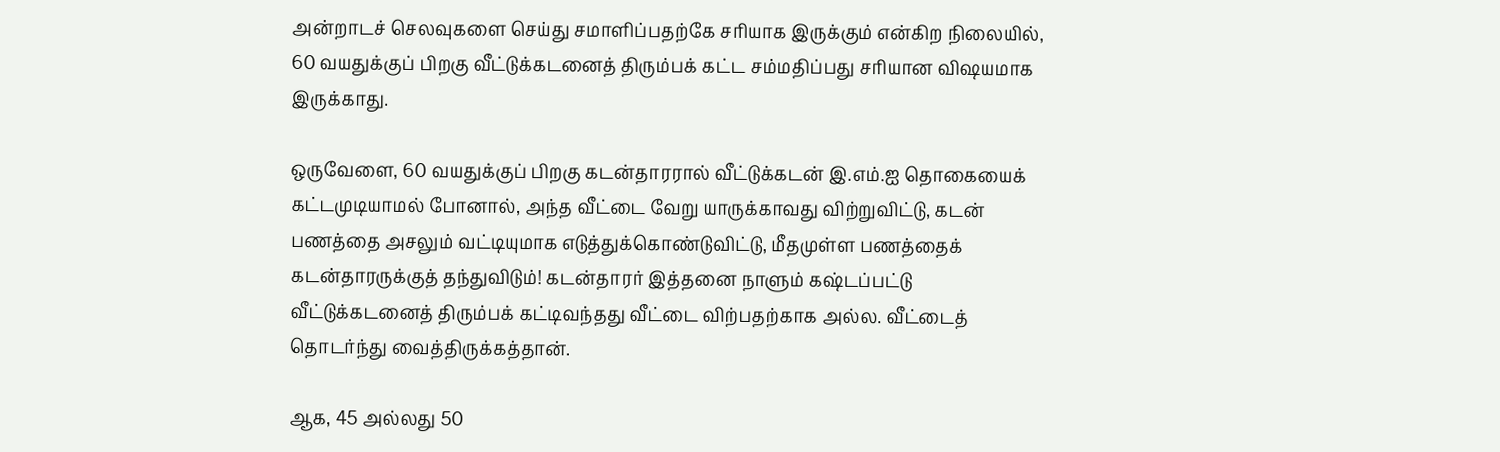அன்றாடச் செலவுகளை செய்து சமாளிப்பதற்கே சரியாக இருக்கும் என்கிற நிலையில், 60 வயதுக்குப் பிறகு வீட்டுக்கடனைத் திரும்பக் கட்ட சம்மதிப்பது சரியான விஷயமாக இருக்காது.

ஒருவேளை, 60 வயதுக்குப் பிறகு கடன்தாரரால் வீட்டுக்கடன் இ.எம்.ஐ தொகையைக் கட்டமுடியாமல் போனால், அந்த வீட்டை வேறு யாருக்காவது விற்றுவிட்டு, கடன் பணத்தை அசலும் வட்டியுமாக எடுத்துக்கொண்டுவிட்டு, மீதமுள்ள பணத்தைக் கடன்தாரருக்குத் தந்துவிடும்! கடன்தாரர் இத்தனை நாளும் கஷ்டப்பட்டு வீட்டுக்கடனைத் திரும்பக் கட்டிவந்தது வீட்டை விற்பதற்காக அல்ல. வீட்டைத் தொடர்ந்து வைத்திருக்கத்தான்.

ஆக, 45 அல்லது 50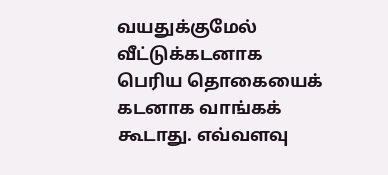வயதுக்குமேல் வீட்டுக்கடனாக பெரிய தொகையைக் கடனாக வாங்கக் கூடாது. எவ்வளவு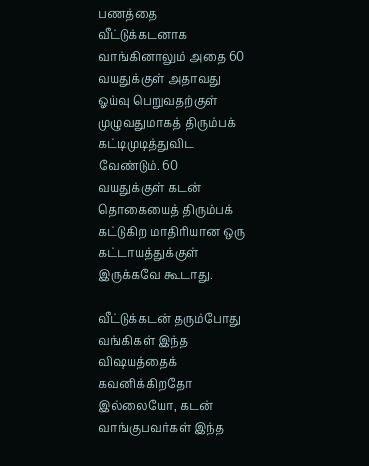பணத்தை வீட்டுக்கடனாக வாங்கினாலும் அதை 60 வயதுக்குள் அதாவது ஓய்வு பெறுவதற்குள் முழுவதுமாகத் திரும்பக் கட்டிமுடித்துவிட வேண்டும். 60 வயதுக்குள் கடன் தொகையைத் திரும்பக் கட்டுகிற மாதிரியான ஒரு கட்டாயத்துக்குள் இருக்கவே கூடாது.

வீட்டுக்கடன் தரும்போது வங்கிகள் இந்த விஷயத்தைக் கவனிக்கிறதோ இல்லையோ, கடன் வாங்குபவர்கள் இந்த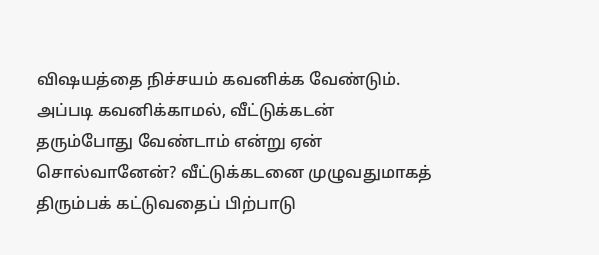விஷயத்தை நிச்சயம் கவனிக்க வேண்டும். அப்படி கவனிக்காமல், வீட்டுக்கடன் தரும்போது வேண்டாம் என்று ஏன் சொல்வானேன்? வீட்டுக்கடனை முழுவதுமாகத் திரும்பக் கட்டுவதைப் பிற்பாடு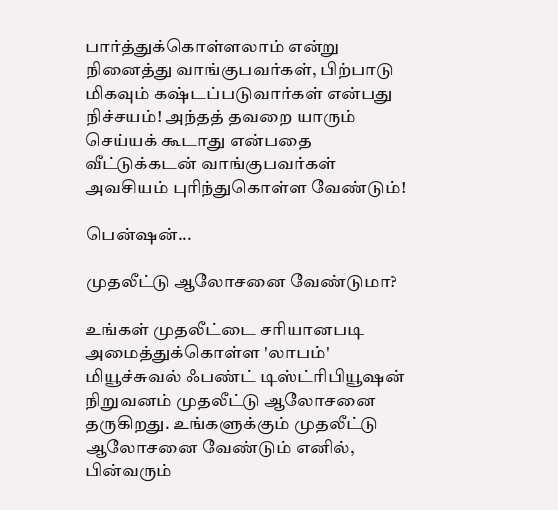பார்த்துக்கொள்ளலாம் என்று நினைத்து வாங்குபவர்கள், பிற்பாடு மிகவும் கஷ்டப்படுவார்கள் என்பது நிச்சயம்! அந்தத் தவறை யாரும் செய்யக் கூடாது என்பதை வீட்டுக்கடன் வாங்குபவர்கள் அவசியம் புரிந்துகொள்ள வேண்டும்!

பென்ஷன்...

முதலீட்டு ஆலோசனை வேண்டுமா?

உங்கள் முதலீட்டை சரியானபடி அமைத்துக்கொள்ள 'லாபம்' மியூச்சுவல் ஃபண்ட் டிஸ்ட்ரிபியூஷன் நிறுவனம் முதலீட்டு ஆலோசனை தருகிறது. உங்களுக்கும் முதலீட்டு ஆலோசனை வேண்டும் எனில், பின்வரும்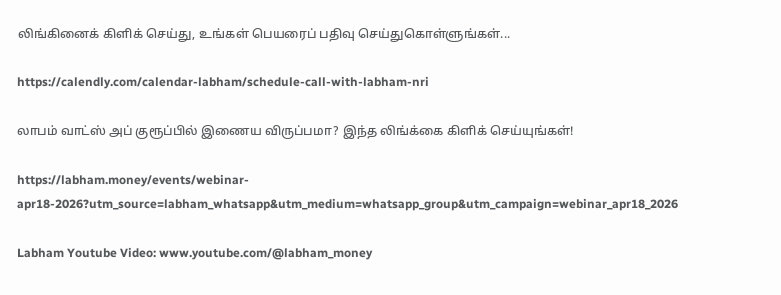லிங்கினைக் கிளிக் செய்து, உங்கள் பெயரைப் பதிவு செய்துகொள்ளுங்கள்...

https://calendly.com/calendar-labham/schedule-call-with-labham-nri

லாபம் வாட்ஸ் அப் குரூப்பில் இணைய விருப்பமா? இந்த லிங்க்கை கிளிக் செய்யுங்கள்!

https://labham.money/events/webinar-apr18-2026?utm_source=labham_whatsapp&utm_medium=whatsapp_group&utm_campaign=webinar_apr18_2026

Labham Youtube Video: www.youtube.com/@labham_money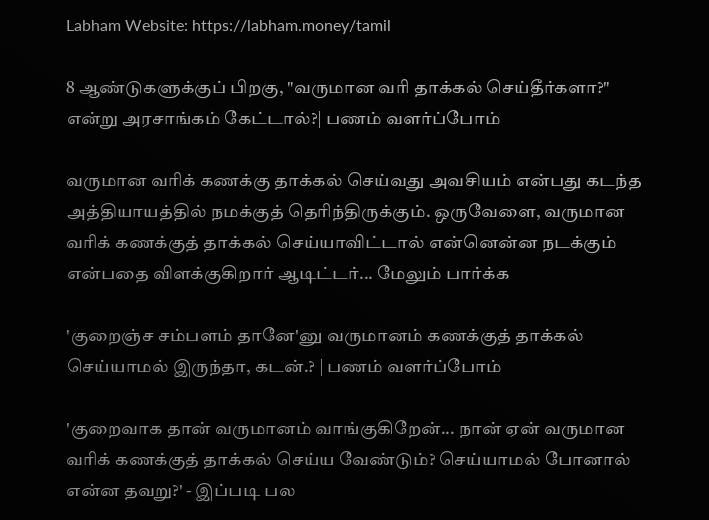Labham Website: https://labham.money/tamil

8 ஆண்டுகளுக்குப் பிறகு, "வருமான வரி தாக்கல் செய்தீர்களா?" என்று அரசாங்கம் கேட்டால்?| பணம் வளர்ப்போம்

வருமான வரிக் கணக்கு தாக்கல் செய்வது அவசியம் என்பது கடந்த அத்தியாயத்தில் நமக்குத் தெரிந்திருக்கும். ஒருவேளை, வருமான வரிக் கணக்குத் தாக்கல் செய்யாவிட்டால் என்னென்ன நடக்கும் என்பதை விளக்குகிறார் ஆடிட்டர்... மேலும் பார்க்க

'குறைஞ்ச சம்பளம் தானே'னு வருமானம் கணக்குத் தாக்கல் செய்யாமல் இருந்தா, கடன்.? | பணம் வளர்ப்போம்

'குறைவாக தான் வருமானம் வாங்குகிறேன்... நான் ஏன் வருமான வரிக் கணக்குத் தாக்கல் செய்ய வேண்டும்? செய்யாமல் போனால் என்ன தவறு?' - இப்படி பல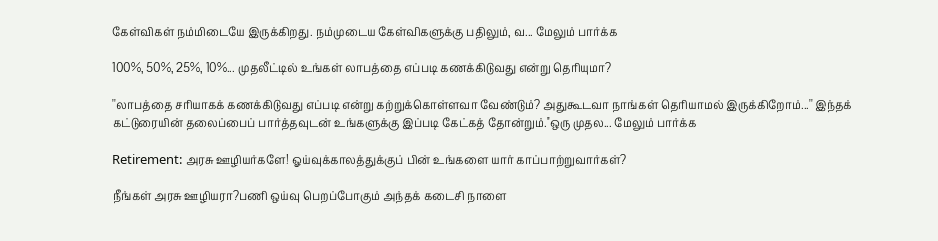கேள்விகள் நம்மிடையே இருக்கிறது. நம்முடைய கேள்விகளுக்கு பதிலும், வ... மேலும் பார்க்க

100%, 50%, 25%, 10%... முதலீட்டில் உங்கள் லாபத்தை எப்படி கணக்கிடுவது என்று தெரியுமா?

''லாபத்தை சரியாகக் கணக்கிடுவது எப்படி என்று கற்றுக்கொள்ளவா வேண்டும்? அதுகூடவா நாங்கள் தெரியாமல் இருக்கிறோம்...'' இந்தக் கட்டுரையின் தலைப்பைப் பார்த்தவுடன் உங்களுக்கு இப்படி கேட்கத் தோன்றும்.''ஒரு முதல... மேலும் பார்க்க

Retirement: அரசு ஊழியர்களே! ஓய்வுக்காலத்துக்குப் பின் உங்களை யார் காப்பாற்றுவார்கள்?

நீங்கள் அரசு ஊழியரா?பணி ஒய்வு பெறப்போகும் அந்தக் கடைசி நாளை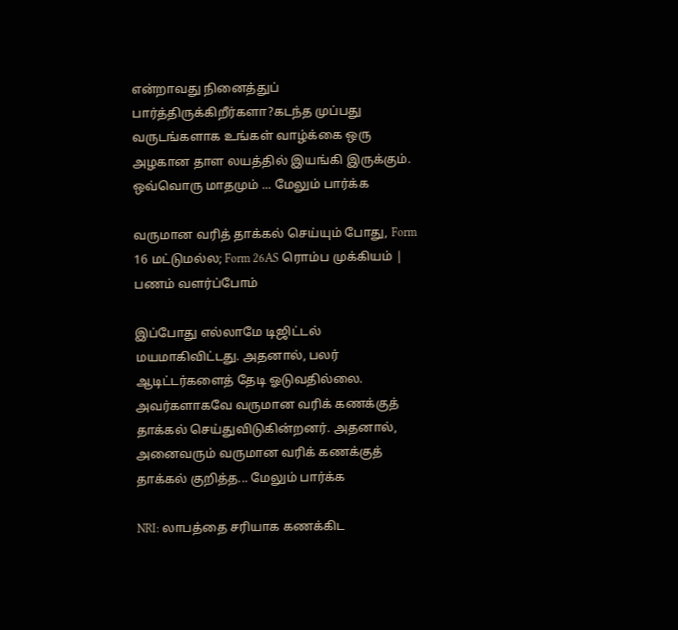என்றாவது நினைத்துப் பார்த்திருக்கிறீர்களா?கடந்த முப்பது வருடங்களாக உங்கள் வாழ்க்கை ஒரு அழகான தாள லயத்தில் இயங்கி இருக்கும். ஒவ்வொரு மாதமும் ... மேலும் பார்க்க

வருமான வரித் தாக்கல் செய்யும் போது, Form 16 மட்டுமல்ல; Form 26AS ரொம்ப முக்கியம் | பணம் வளர்ப்போம்

இப்போது எல்லாமே டிஜிட்டல் மயமாகிவிட்டது. அதனால், பலர் ஆடிட்டர்களைத் தேடி ஓடுவதில்லை. அவர்களாகவே வருமான வரிக் கணக்குத் தாக்கல் செய்துவிடுகின்றனர். அதனால், அனைவரும் வருமான வரிக் கணக்குத் தாக்கல் குறித்த... மேலும் பார்க்க

NRI: லாபத்தை சரியாக கணக்கிட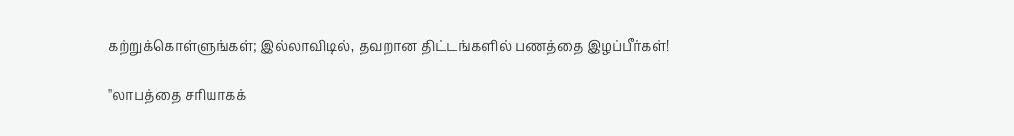கற்றுக்கொள்ளுங்கள்; இல்லாவிடில், தவறான திட்டங்களில் பணத்தை இழப்பீர்கள்!

''லாபத்தை சரியாகக்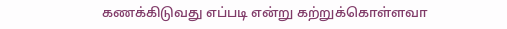கணக்கிடுவது எப்படி என்று கற்றுக்கொள்ளவா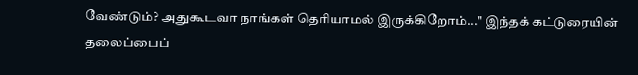வேண்டும்? அதுகூடவா நாங்கள் தெரியாமல் இருக்கிறோம்...'' இந்தக் கட்டுரையின் தலைப்பைப்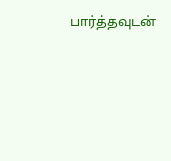பார்த்தவுடன்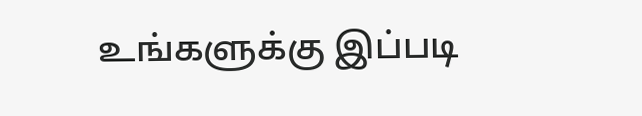உங்களுக்கு இப்படி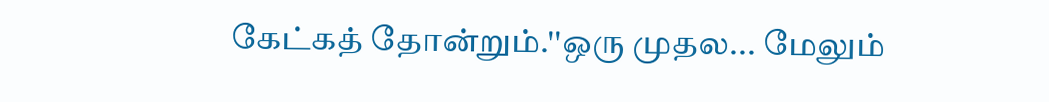கேட்கத் தோன்றும்.''ஒரு முதல... மேலும்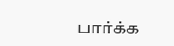பார்க்க